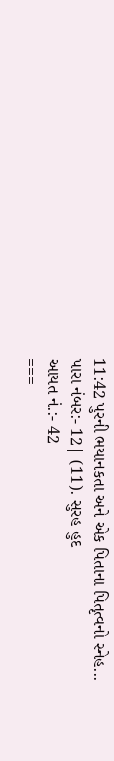11:42 પુરની ભયાનકતા અને એક પિતાના પિતૃત્વનો સ્નેહ...
પારા નંબર:- 12| (11). સુરહ હુદ
આયત નં.:- 42
===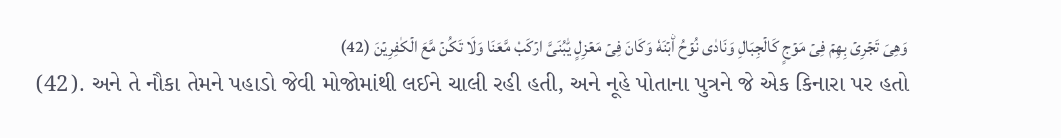وَهِىَ تَجۡرِىۡ بِهِمۡ فِىۡ مَوۡجٍ كَالۡجِبَالِ وَنَادٰى نُوۡحُ اۨبۡنَهٗ وَكَانَ فِىۡ مَعۡزِلٍ يّٰبُنَىَّ ارۡكَبْ مَّعَنَا وَلَا تَكُنۡ مَّعَ الۡكٰفِرِيۡنَ (42)
(42). અને તે નૌકા તેમને પહાડો જેવી મોજોમાંથી લઈને ચાલી રહી હતી, અને નૂહે પોતાના પુત્રને જે એક કિનારા પર હતો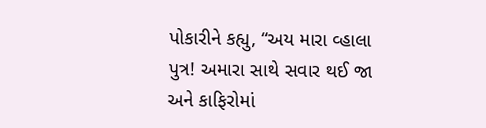પોકારીને કહ્યુ, “અય મારા વ્હાલા પુત્ર! અમારા સાથે સવાર થઈ જા અને કાફિરોમાં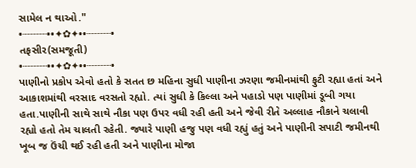સામેલ ન થાઓ."
•┈┈┈┈••✦✿✦••┈┈┈┈•
તફસીર(સમજૂતી)
•┈┈┈┈••✦✿✦••┈┈┈┈•
પાણીનો પ્રકોપ એવો હતો કે સતત છ મહિના સુધી પાણીના ઝરણા જમીનમાંથી ફુટી રહ્યા હતાં અને આકાશમાંથી વરસાદ વરસતો રહ્યો. ત્યાં સુધી કે કિલ્લા અને પહાડો પણ પાણીમાં ડૂબી ગયા હતા.પાણીની સાથે સાથે નૌકા પણ ઉપર વધી રહી હતી અને જેવી રીતે અલ્લાહ નૌકાને ચલાવી રહ્યો હતો તેમ ચાલતી રહેતી. જ્યારે પાણી હજુ પણ વધી રહ્યું હતું અને પાણીની સપાટી જમીનથી ખૂબ જ ઉંચી થઈ રહી હતી અને પાણીના મોજા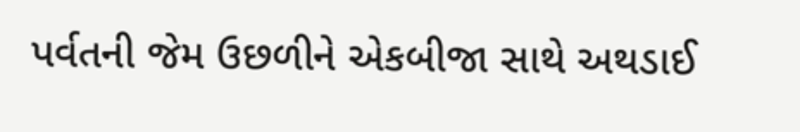પર્વતની જેમ ઉછળીને એકબીજા સાથે અથડાઈ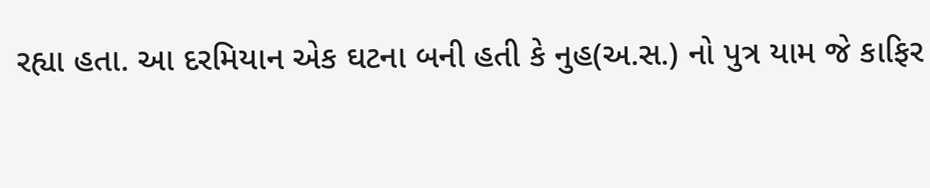રહ્યા હતા. આ દરમિયાન એક ઘટના બની હતી કે નુહ(અ.સ.) નો પુત્ર યામ જે કાફિર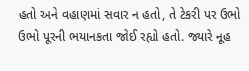હતો અને વહાણમાં સવાર ન હતો, તે ટેકરી પર ઉભો ઉભો પૂરની ભયાનકતા જોઈ રહ્યો હતો. જ્યારે નૂહ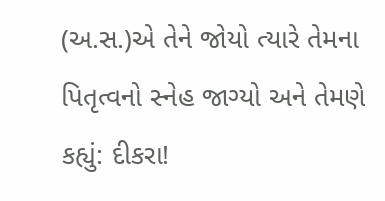(અ.સ.)એ તેને જોયો ત્યારે તેમના પિતૃત્વનો સ્નેહ જાગ્યો અને તેમણે કહ્યું: દીકરા!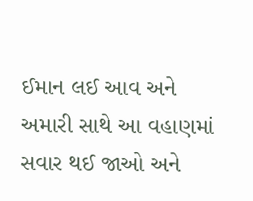ઈમાન લઈ આવ અને અમારી સાથે આ વહાણમાં સવાર થઈ જાઓ અને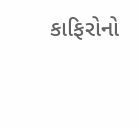કાફિરોનો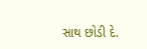સાથ છોડી દે.